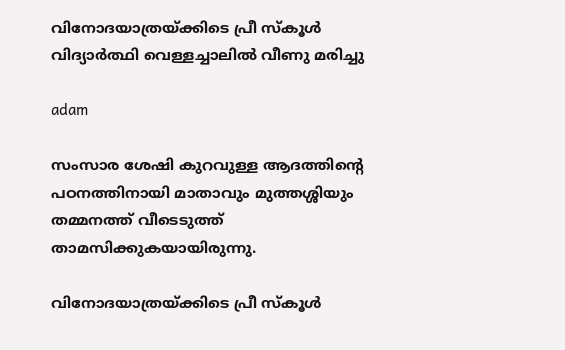വിനോദയാത്രയ്ക്കിടെ പ്രീ സ്‌കൂള്‍ വിദ്യാര്‍ത്ഥി വെള്ളച്ചാലില്‍ വീണു മരിച്ചു

adam

സംസാര ശേഷി കുറവുള്ള ആദത്തിന്റെ പഠനത്തിനായി മാതാവും മുത്തശ്ശിയും തമ്മനത്ത് വീടെടുത്ത് താമസിക്കുകയായിരുന്നു.

വിനോദയാത്രയ്ക്കിടെ പ്രീ സ്‌കൂള്‍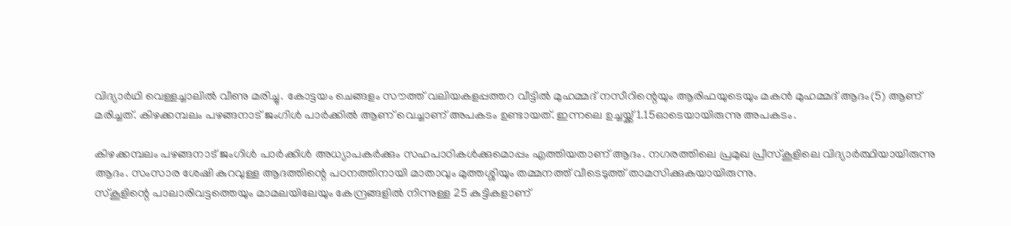വിദ്യാര്‍ഥി വെള്ളച്ചാലില്‍ വീണു മരിച്ചു. കോട്ടയം ചെങ്ങളം സൗത്ത് വലിയകളപ്പത്തറ വീട്ടില്‍ മുഹമ്മദ് നസീറിന്റെയും ആരിഫയുടെയും മകന്‍ മുഹമ്മദ് ആദം(5) ആണ് മരിച്ചത്. കിഴക്കമ്പലം പഴങ്ങനാട് ജംഗിള്‍ പാര്‍ക്കില്‍ ആണ് വെച്ചാണ് അപകടം ഉണ്ടായത്. ഇന്നലെ ഉച്ചയ്ക്ക് 1.15ഓടെയായിരുന്നു അപകടം.

കിഴക്കമ്പലം പഴങ്ങനാട് ജംഗിള്‍ പാര്‍ക്കിള്‍ അധ്യാപകര്‍ക്കും സഹപാഠികള്‍ക്കുമൊപ്പം എത്തിയതാണ് ആദം. നഗരത്തിലെ പ്രമുഖ പ്രീസ്‌കൂളിലെ വിദ്യാര്‍ത്ഥിയായിരുന്നു ആദം. സംസാര ശേഷി കുറവുള്ള ആദത്തിന്റെ പഠനത്തിനായി മാതാവും മുത്തശ്ശിയും തമ്മനത്ത് വീടെടുത്ത് താമസിക്കുകയായിരുന്നു.
സ്‌കൂളിന്റെ പാലാരിവട്ടത്തെയും മാമലയിലേയും കേന്ദ്രങ്ങളില്‍ നിന്നുള്ള 25 കുട്ടികളാണ്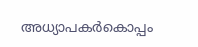അധ്യാപകര്‍കൊപ്പം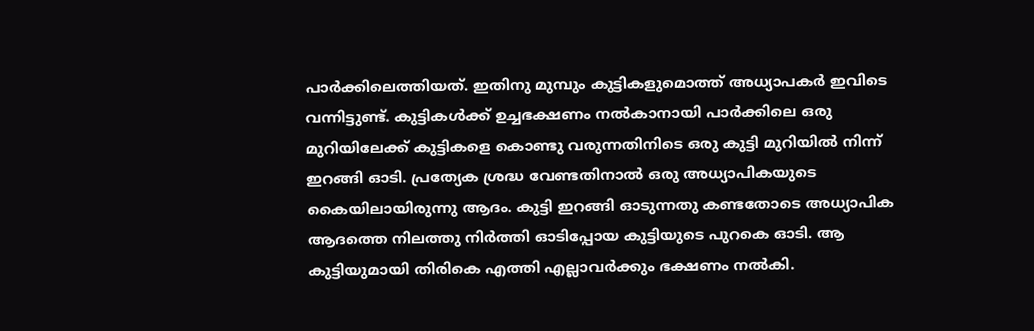പാര്‍ക്കിലെത്തിയത്. ഇതിനു മുമ്പും കുട്ടികളുമൊത്ത് അധ്യാപകര്‍ ഇവിടെ വന്നിട്ടുണ്ട്. കുട്ടികള്‍ക്ക് ഉച്ചഭക്ഷണം നല്‍കാനായി പാര്‍ക്കിലെ ഒരു മുറിയിലേക്ക് കുട്ടികളെ കൊണ്ടു വരുന്നതിനിടെ ഒരു കുട്ടി മുറിയില്‍ നിന്ന് ഇറങ്ങി ഓടി. പ്രത്യേക ശ്രദ്ധ വേണ്ടതിനാല്‍ ഒരു അധ്യാപികയുടെ കൈയിലായിരുന്നു ആദം. കുട്ടി ഇറങ്ങി ഓടുന്നതു കണ്ടതോടെ അധ്യാപിക ആദത്തെ നിലത്തു നിര്‍ത്തി ഓടിപ്പോയ കുട്ടിയുടെ പുറകെ ഓടി. ആ കുട്ടിയുമായി തിരികെ എത്തി എല്ലാവര്‍ക്കും ഭക്ഷണം നല്‍കി.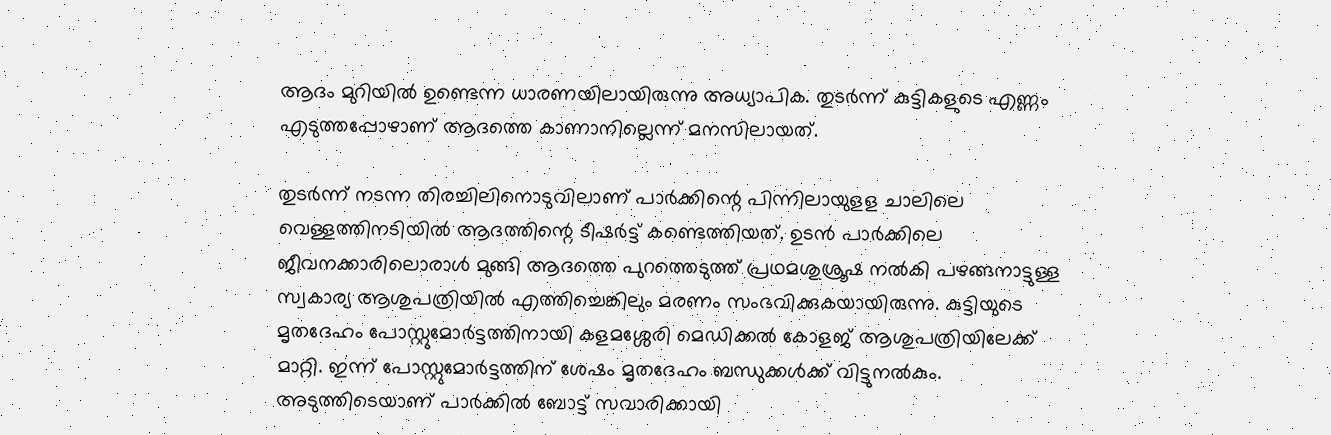ആദം മുറിയില്‍ ഉണ്ടെന്ന ധാരണയിലായിരുന്നു അധ്യാപിക. തുടര്‍ന്ന് കുട്ടികളുടെ എണ്ണം എടുത്തപ്പോഴാണ് ആദത്തെ കാണാനില്ലെന്ന് മനസിലായത്.

തുടര്‍ന്ന് നടന്ന തിരച്ചിലിനൊടുവിലാണ് പാര്‍ക്കിന്റെ പിന്നിലായുളള ചാലിലെ വെള്ളത്തിനടിയില്‍ ആദത്തിന്റെ ടീഷര്‍ട്ട് കണ്ടെത്തിയത്. ഉടന്‍ പാര്‍ക്കിലെ ജീവനക്കാരിലൊരാള്‍ മുങ്ങി ആദത്തെ പുറത്തെടുത്ത് പ്രഥമശുശ്രൂഷ നല്‍കി പഴങ്ങനാട്ടുള്ള സ്വകാര്യ ആശുപത്രിയില്‍ എത്തിച്ചെങ്കിലും മരണം സംഭവിക്കുകയായിരുന്നു. കുട്ടിയുടെ മൃതദേഹം പോസ്റ്റുമോര്‍ട്ടത്തിനായി കളമശ്ശേരി മെഡിക്കല്‍ കോളജ് ആശുപത്രിയിലേക്ക് മാറ്റി. ഇന്ന് പോസ്റ്റുമോര്‍ട്ടത്തിന് ശേഷം മൃതദേഹം ബന്ധുക്കള്‍ക്ക് വിട്ടുനല്‍കും.
അടുത്തിടെയാണ് പാര്‍ക്കില്‍ ബോട്ട് സവാരിക്കായി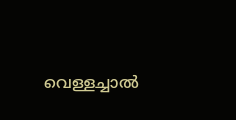വെള്ളച്ചാല്‍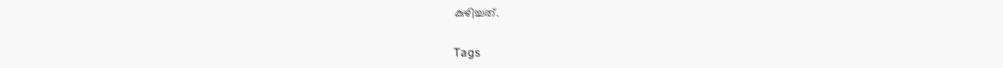കുഴിച്ചത്.

Tags